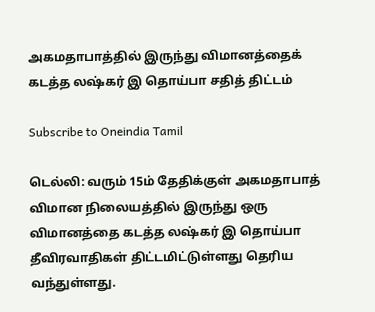அகமதாபாத்தில் இருந்து விமானத்தைக் கடத்த லஷ்கர் இ தொய்பா சதித் திட்டம்

Subscribe to Oneindia Tamil

டெல்லி: வரும் 15ம் தேதிக்குள் அகமதாபாத் விமான நிலையத்தில் இருந்து ஒரு விமானத்தை கடத்த லஷ்கர் இ தொய்பா தீவிரவாதிகள் திட்டமிட்டுள்ளது தெரிய வந்துள்ளது.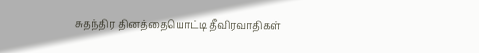சுதந்திர தினத்தையொட்டி தீவிரவாதிகள்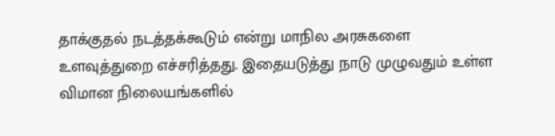தாக்குதல் நடத்தக்கூடும் என்று மாநில அரசுகளை உளவுத்துறை எச்சரித்தது. இதையடுத்து நாடு முழுவதும் உள்ள விமான நிலையங்களில்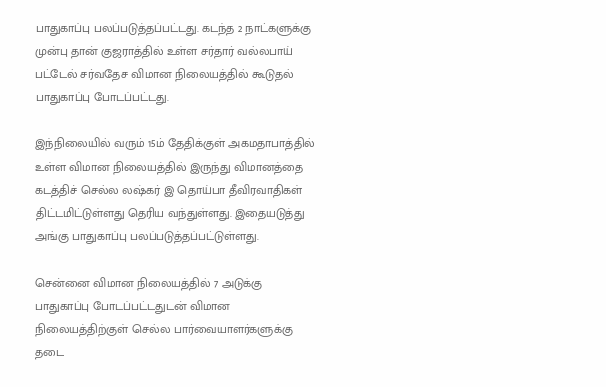பாதுகாப்பு பலப்படுத்தப்பட்டது. கடந்த 2 நாட்களுக்கு முன்பு தான் குஜராத்தில் உள்ள சர்தார் வல்லபாய் பட்டேல் சர்வதேச விமான நிலையத்தில் கூடுதல் பாதுகாப்பு போடப்பட்டது.

இந்நிலையில் வரும் 15ம் தேதிக்குள் அகமதாபாத்தில் உள்ள விமான நிலையத்தில் இருந்து விமானத்தை கடத்திச் செல்ல லஷ்கர் இ தொய்பா தீவிரவாதிகள் திட்டமிட்டுள்ளது தெரிய வந்துள்ளது. இதையடுத்து அங்கு பாதுகாப்பு பலப்படுத்தப்பட்டுள்ளது.

சென்னை விமான நிலையத்தில் 7 அடுக்கு பாதுகாப்பு போடப்பட்டதுடன் விமான நிலையத்திற்குள் செல்ல பார்வையாளர்களுக்கு தடை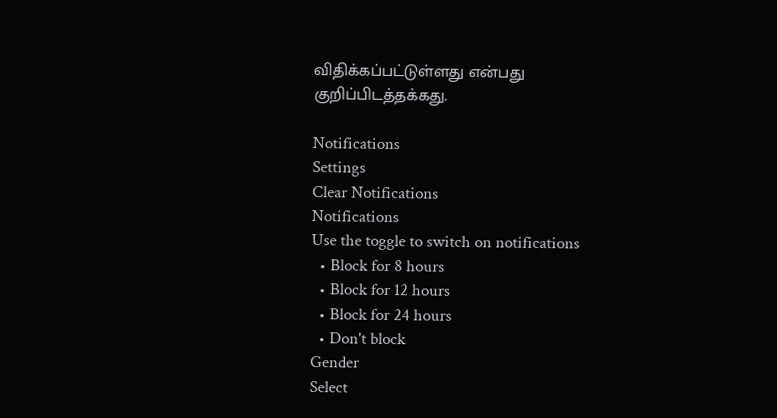விதிக்கப்பட்டுள்ளது என்பது குறிப்பிடத்தக்கது.

Notifications
Settings
Clear Notifications
Notifications
Use the toggle to switch on notifications
  • Block for 8 hours
  • Block for 12 hours
  • Block for 24 hours
  • Don't block
Gender
Select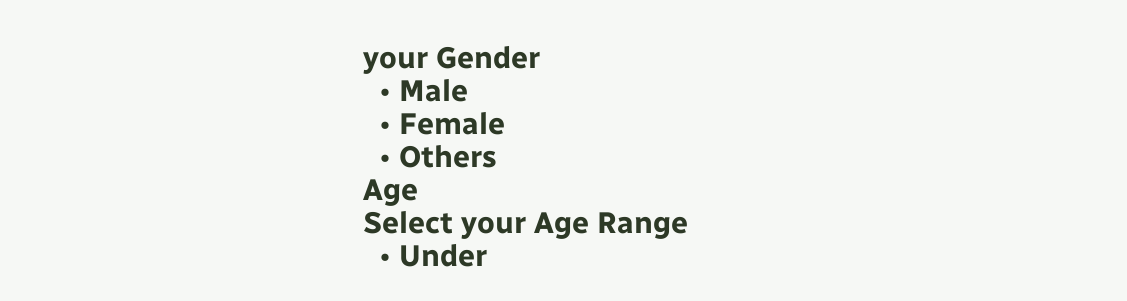your Gender
  • Male
  • Female
  • Others
Age
Select your Age Range
  • Under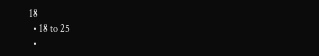18
  • 18 to 25
  •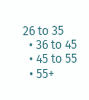26 to 35
  • 36 to 45
  • 45 to 55
  • 55+